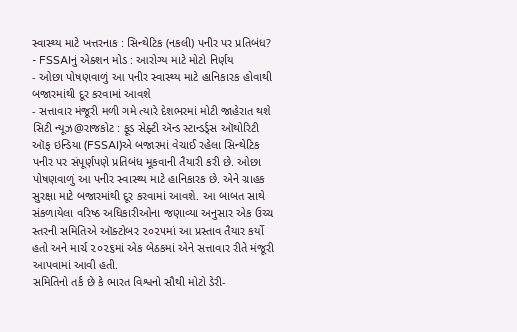સ્વાસ્થ્ય માટે ખત્તરનાક : સિન્થેટિક (નકલી) પનીર પર પ્રતિબંધ?
- FSSAIનું એક્શન મોડ : આરોગ્ય માટે મોટો નિર્ણય
- ઓછા પોષણવાળું આ પનીર સ્વાસ્થ્ય માટે હાનિકારક હોવાથી બજારમાંથી દૂર કરવામાં આવશે
- સત્તાવાર મંજૂરી મળી ગમે ત્યારે દેશભરમાં મોટી જાહેરાત થશે
સિટી ન્યૂઝ@રાજકોટ : ફૂડ સેફ્ટી ઍન્ડ સ્ટાન્ડર્ડ્સ ઑથોરિટી ઑફ ઇન્ડિયા (FSSAI)એ બજારમાં વેચાઈ રહેલા સિન્થેટિક પનીર પર સંપૂર્ણપણે પ્રતિબંધ મૂકવાની તૈયારી કરી છે. ઓછા પોષણવાળું આ પનીર સ્વાસ્થ્ય માટે હાનિકારક છે. એને ગ્રાહક સુરક્ષા માટે બજારમાંથી દૂર કરવામાં આવશે. આ બાબત સાથે સંકળાયેલા વરિષ્ઠ અધિકારીઓના જણાવ્યા અનુસાર એક ઉચ્ચ સ્તરની સમિતિએ ઑક્ટોબર ૨૦૨૫માં આ પ્રસ્તાવ તૈયાર કર્યો હતો અને માર્ચ ૨૦૨૬માં એક બેઠકમાં એને સત્તાવાર રીતે મંજૂરી આપવામાં આવી હતી.
સમિતિનો તર્ક છે કે ભારત વિશ્વનો સૌથી મોટો ડેરી-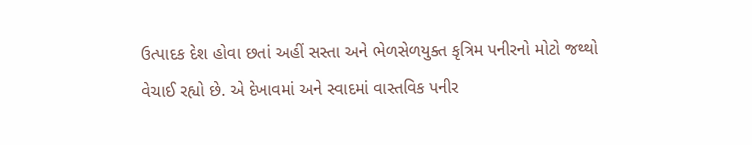ઉત્પાદક દેશ હોવા છતાં અહીં સસ્તા અને ભેળસેળયુક્ત કૃત્રિમ પનીરનો મોટો જથ્થો વેચાઈ રહ્યો છે. એ દેખાવમાં અને સ્વાદમાં વાસ્તવિક પનીર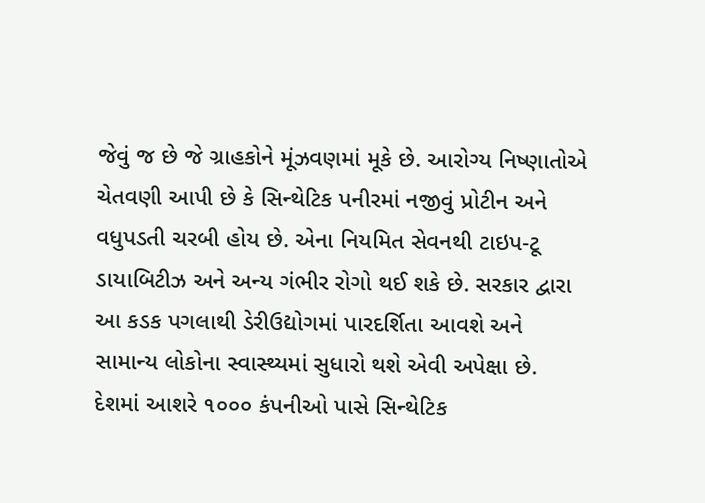જેવું જ છે જે ગ્રાહકોને મૂંઝવણમાં મૂકે છે. આરોગ્ય નિષ્ણાતોએ ચેતવણી આપી છે કે સિન્થેટિક પનીરમાં નજીવું પ્રોટીન અને વધુપડતી ચરબી હોય છે. એના નિયમિત સેવનથી ટાઇપ-ટૂ ડાયાબિટીઝ અને અન્ય ગંભીર રોગો થઈ શકે છે. સરકાર દ્વારા આ કડક પગલાથી ડેરીઉદ્યોગમાં પારદર્શિતા આવશે અને સામાન્ય લોકોના સ્વાસ્થ્યમાં સુધારો થશે એવી અપેક્ષા છે.
દેશમાં આશરે ૧૦૦૦ કંપનીઓ પાસે સિન્થેટિક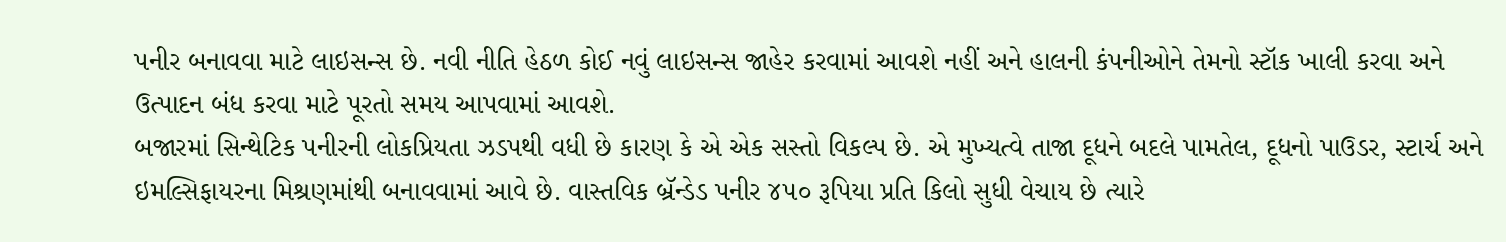પનીર બનાવવા માટે લાઇસન્સ છે. નવી નીતિ હેઠળ કોઈ નવું લાઇસન્સ જાહેર કરવામાં આવશે નહીં અને હાલની કંપનીઓને તેમનો સ્ટૉક ખાલી કરવા અને
ઉત્પાદન બંધ કરવા માટે પૂરતો સમય આપવામાં આવશે.
બજારમાં સિન્થેટિક પનીરની લોકપ્રિયતા ઝડપથી વધી છે કારણ કે એ એક સસ્તો વિકલ્પ છે. એ મુખ્યત્વે તાજા દૂધને બદલે પામતેલ, દૂધનો પાઉડર, સ્ટાર્ચ અને ઇમલ્સિફાયરના મિશ્રણમાંથી બનાવવામાં આવે છે. વાસ્તવિક બ્રૅન્ડેડ પનીર ૪૫૦ રૂપિયા પ્રતિ કિલો સુધી વેચાય છે ત્યારે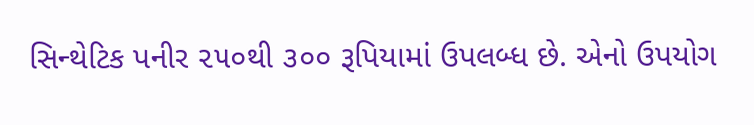સિન્થેટિક પનીર ૨૫૦થી ૩૦૦ રૂપિયામાં ઉપલબ્ધ છે. એનો ઉપયોગ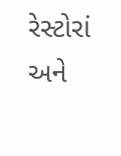રેસ્ટોરાં અને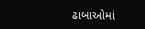ઢાબાઓમાં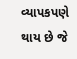વ્યાપકપણે થાય છે જે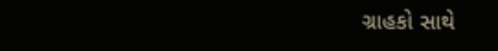ગ્રાહકો સાથે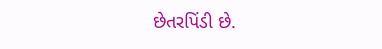છેતરપિંડી છે.